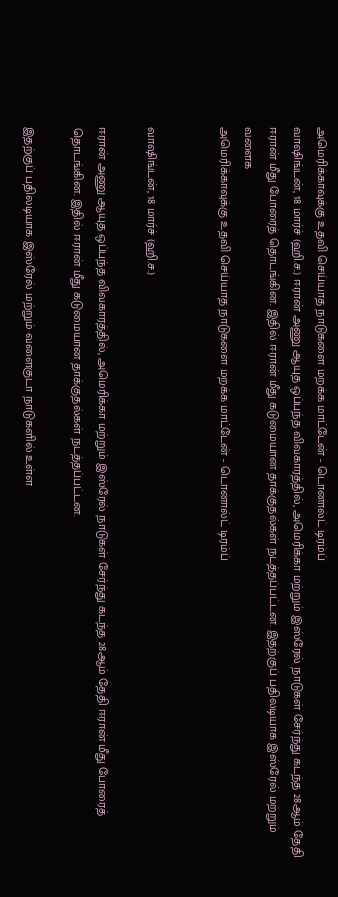அமெரிக்காவுக்கு உதவி செய்யாத நாடுகளை மறக்க மாட்டேன் - டொனால்ட் டிரம்ப்
வாஷிங்டன், 18 மார்ச் (ஹி.ச.) ஈரான் அணு ஆயுத ஒப்பந்த விவகாரத்தில், அமெரிக்கா மற்றும் இஸ்ரேல் நாடுகள் சேர்ந்து கடந்த 28ஆம் தேதி ஈரான் மீது போரைத் தொடங்கின. இதில் ஈரான் மீது கடுமையான தாக்குதல்கள் நடத்தப்பட்டன. இதற்குப் பதிலடியாக இஸ்ரேல் மற்றும் வளைக
அமெரிக்காவுக்கு உதவி செய்யாத நாடுகளை மறக்க மாட்டேன் - டொனால்ட் டிரம்ப்


வாஷிங்டன், 18 மார்ச் (ஹி.ச.)

ஈரான் அணு ஆயுத ஒப்பந்த விவகாரத்தில், அமெரிக்கா மற்றும் இஸ்ரேல் நாடுகள் சேர்ந்து கடந்த 28ஆம் தேதி ஈரான் மீது போரைத் தொடங்கின. இதில் ஈரான் மீது கடுமையான தாக்குதல்கள் நடத்தப்பட்டன.

இதற்குப் பதிலடியாக இஸ்ரேல் மற்றும் வளைகுடா நாடுகளில் உள்ள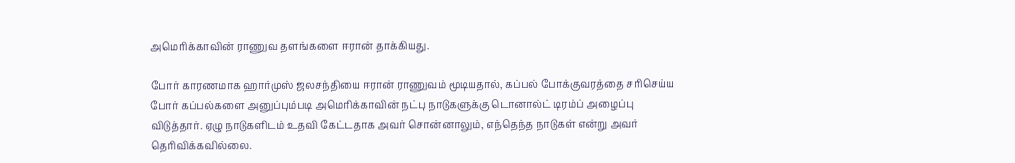அமெரிக்காவின் ராணுவ தளங்களை ஈரான் தாக்கியது.

போர் காரணமாக ஹார்முஸ் ஜலசந்தியை ஈரான் ராணுவம் மூடியதால், கப்பல் போக்குவரத்தை சரிசெய்ய போர் கப்பல்களை அனுப்பும்படி அமெரிக்காவின் நட்பு நாடுகளுக்கு டொனால்ட் டிரம்ப் அழைப்பு விடுத்தார். ஏழு நாடுகளிடம் உதவி கேட்டதாக அவர் சொன்னாலும், எந்தெந்த நாடுகள் என்று அவர் தெரிவிக்கவில்லை.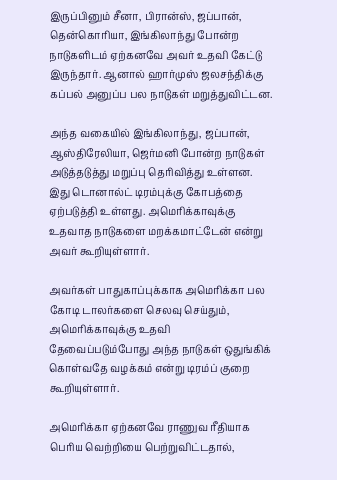இருப்பினும் சீனா, பிரான்ஸ், ஜப்பான், தென்கொரியா, இங்கிலாந்து போன்ற நாடுகளிடம் ஏற்கனவே அவர் உதவி கேட்டு இருந்தார். ஆனால் ஹார்முஸ் ஜலசந்திக்கு கப்பல் அனுப்ப பல நாடுகள் மறுத்துவிட்டன.

அந்த வகையில் இங்கிலாந்து, ஜப்பான், ஆஸ்திரேலியா, ஜெர்மனி போன்ற நாடுகள் அடுத்தடுத்து மறுப்பு தெரிவித்து உள்ளன. இது டொனால்ட் டிரம்புக்கு கோபத்தை ஏற்படுத்தி உள்ளது. அமெரிக்காவுக்கு உதவாத நாடுகளை மறக்கமாட்டேன் என்று அவர் கூறியுள்ளார்.

அவர்கள் பாதுகாப்புக்காக அமெரிக்கா பல கோடி டாலர்களை செலவு செய்தும், அமெரிக்காவுக்கு உதவி தேவைப்படும்போது அந்த நாடுகள் ஒதுங்கிக் கொள்வதே வழக்கம் என்று டிரம்ப் குறை கூறியுள்ளார்.

அமெரிக்கா ஏற்கனவே ராணுவ ரீதியாக பெரிய வெற்றியை பெற்றுவிட்டதால்,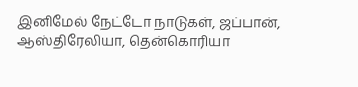இனிமேல் நேட்டோ நாடுகள், ஜப்பான், ஆஸ்திரேலியா, தென்கொரியா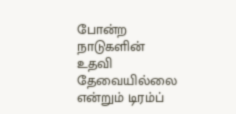போன்ற நாடுகளின் உதவி தேவையில்லை என்றும் டிரம்ப்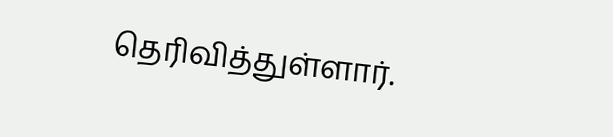தெரிவித்துள்ளார்.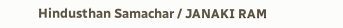Hindusthan Samachar / JANAKI RAM